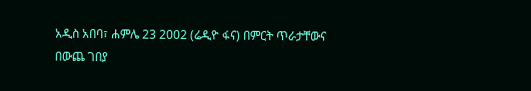አዲስ አበባ፣ ሐምሌ 23 2002 (ሬዲዮ ፋና) በምርት ጥራታቸውና በውጨ ገበያ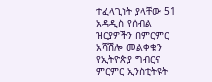ተፈላጊነት ያላቸው 51 አዳዲስ የሰብል ዝርያዎችን በምርምር አሻሽሎ መልቀቁን የኢትዮጵያ ግብርና ምርምር ኢንስቲትዩት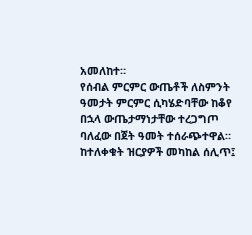አመለከተ።
የሰብል ምርምር ውጤቶች ለስምንት ዓመታት ምርምር ሲካሄድባቸው ከቆየ በኋላ ውጤታማነታቸው ተረጋግጦ ባለፈው በጀት ዓመት ተሰራጭተዋል።
ከተለቀቁት ዝርያዎች መካከል ሰሊጥ፤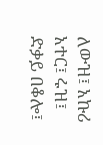ለውዝ፤ አኩሪ አተር፤ ሩዝ፤ ድቃይ በቆሎ፤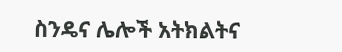ስንዴና ሌሎች አትክልትና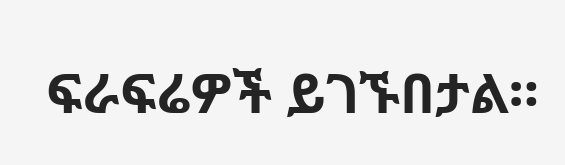ፍራፍሬዎች ይገኙበታል።